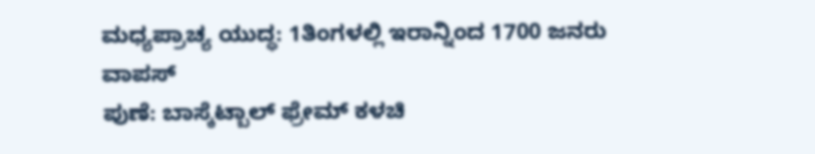ಮಧ್ಯಪ್ರಾಚ್ಯ ಯುದ್ಧ: 1ತಿಂಗಳಲ್ಲಿ ಇರಾನ್ನಿಂದ 1700 ಜನರು ವಾಪಸ್
ಪುಣೆ: ಬಾಸ್ಕೆಟ್ಬಾಲ್ ಫ್ರೇಮ್ ಕಳಚಿ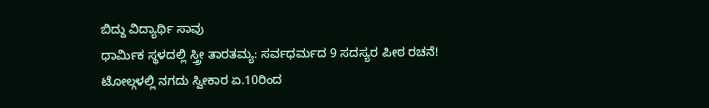ಬಿದ್ದು ವಿದ್ಯಾರ್ಥಿ ಸಾವು
ಧಾರ್ಮಿಕ ಸ್ಥಳದಲ್ಲಿ ಸ್ತ್ರೀ ತಾರತಮ್ಯ: ಸರ್ವಧರ್ಮದ 9 ಸದಸ್ಯರ ಪೀಠ ರಚನೆ!
ಟೋಲ್ಗಳಲ್ಲಿ ನಗದು ಸ್ವೀಕಾರ ಏ.10ರಿಂದ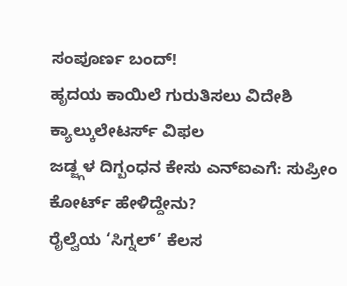ಸಂಪೂರ್ಣ ಬಂದ್!
ಹೃದಯ ಕಾಯಿಲೆ ಗುರುತಿಸಲು ವಿದೇಶಿ ಕ್ಯಾಲ್ಕುಲೇಟರ್ಸ್ ವಿಫಲ
ಜಡ್ಜ್ಗಳ ದಿಗ್ಬಂಧನ ಕೇಸು ಎನ್ಐಎಗೆ: ಸುಪ್ರೀಂ ಕೋರ್ಟ್ ಹೇಳಿದ್ದೇನು?
ರೈಲ್ವೆಯ ‘ಸಿಗ್ನಲ್’ ಕೆಲಸ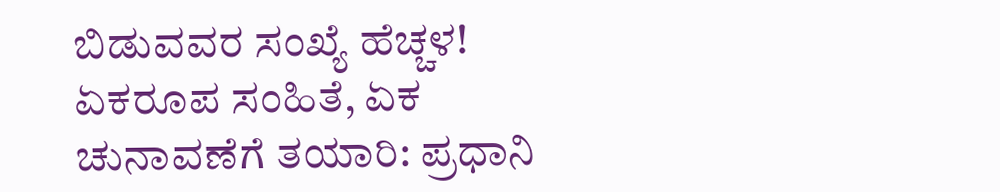ಬಿಡುವವರ ಸಂಖ್ಯೆ ಹೆಚ್ಚಳ!
ಏಕರೂಪ ಸಂಹಿತೆ, ಏಕ ಚುನಾವಣೆಗೆ ತಯಾರಿ: ಪ್ರಧಾನಿ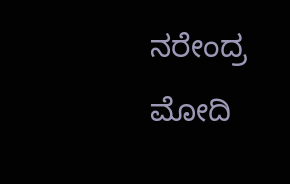ನರೇಂದ್ರ ಮೋದಿ